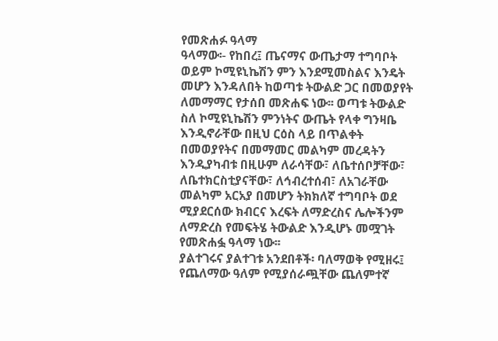የመጽሐፉ ዓላማ
ዓላማው፡- የከበረ፤ ጤናማና ውጤታማ ተግባቦት ወይም ኮሚዩኒኬሽን ምን እንደሚመስልና እንዴት መሆን እንዳለበት ከወጣቱ ትውልድ ጋር በመወያየት ለመማማር የታሰበ መጽሐፍ ነው፡፡ ወጣቱ ትውልድ ስለ ኮሚዩኒኬሽን ምንነትና ውጤት የላቀ ግንዛቤ እንዲኖራቸው በዚህ ርዕስ ላይ በጥልቀት በመወያየትና በመማመር መልካም መረዳትን እንዲያካብቱ በዚሁም ለራሳቸው፣ ለቤተሰቦቻቸው፣ ለቤተክርስቲያናቸው፣ ለኅብረተሰብ፣ ለአገራቸው መልካም አርአያ በመሆን ትክክለኛ ተግባቦት ወደ ሚያደርሰው ክብርና እረፍት ለማድረስና ሌሎችንም ለማድረስ የመፍትሄ ትውልድ እንዲሆኑ መሟገት የመጽሐፏ ዓላማ ነው፡፡
ያልተገሩና ያልተገቱ አንደበቶች፡ ባለማወቅ የሚዘሩ፤ የጨለማው ዓለም የሚያሰራጯቸው ጨለምተኛ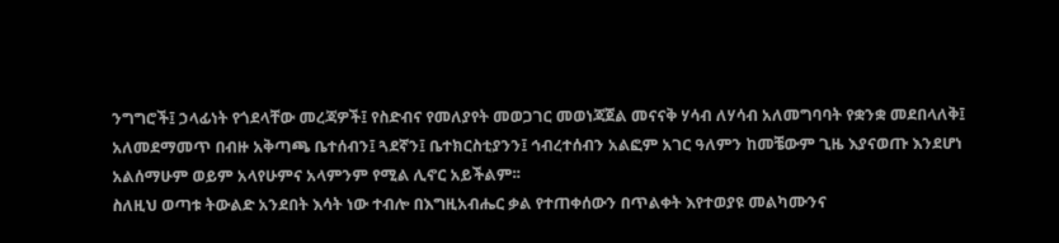ንግግሮች፤ ኃላፊነት የጎደላቸው መረጃዎች፤ የስድብና የመለያየት መወጋገር መወነጃጀል መናናቅ ሃሳብ ለሃሳብ አለመግባባት የቋንቋ መደበላለቅ፤ አለመደማመጥ በብዙ አቅጣጫ ቤተሰብን፤ ጓደኛን፤ ቤተክርስቲያንን፤ ኅብረተሰብን አልፎም አገር ዓለምን ከመቼውም ጊዜ እያናወጡ እንደሆነ አልሰማሁም ወይም አላየሁምና አላምንም የሚል ሊኖር አይችልም፡፡
ስለዚህ ወጣቱ ትውልድ አንደበት እሳት ነው ተብሎ በእግዚአብሔር ቃል የተጠቀሰውን በጥልቀት እየተወያዩ መልካሙንና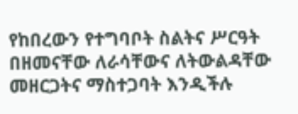የከበረውን የተግባቦት ስልትና ሥርዓት በዘመናቸው ለራሳቸውና ለትውልዳቸው መዘርጋትና ማስተጋባት እንዲችሉ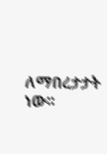ለማበረታታት ነው፡፡